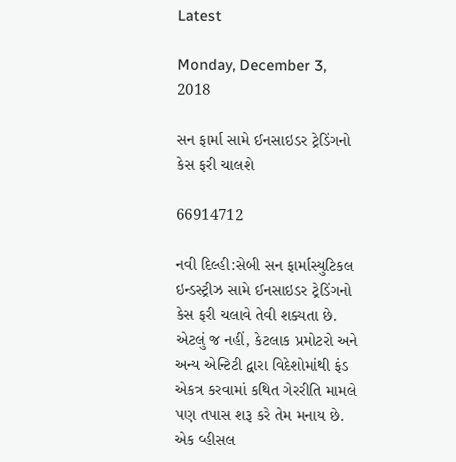Latest

Monday, December 3, 2018

સન ફાર્મા સામે ઈનસાઇડર ટ્રેડિંગનો કેસ ફરી ચાલશે

66914712

નવી દિલ્હી:સેબી સન ફાર્માસ્યુટિકલ ઇન્ડસ્ટ્રીઝ સામે ઈનસાઇડર ટ્રેડિંગનો કેસ ફરી ચલાવે તેવી શક્યતા છે. એટલું જ નહીં, કેટલાક પ્રમોટરો અને અન્ય એન્ટિટી દ્વારા વિદેશોમાંથી ફંડ એકત્ર કરવામાં કથિત ગેરરીતિ મામલે પણ તપાસ શરૂ કરે તેમ મનાય છે. એક વ્હીસલ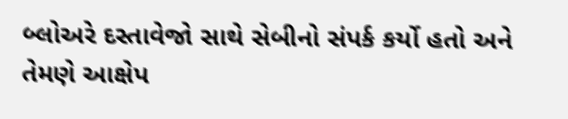બ્લોઅરે દસ્તાવેજો સાથે સેબીનો સંપર્ક કર્યો હતો અને તેમણે આક્ષેપ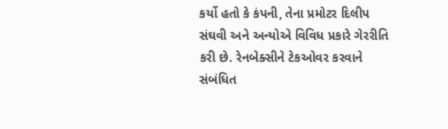કર્યો હતો કે કંપની, તેના પ્રમોટર દિલીપ સંઘવી અને અન્યોએ વિવિધ પ્રકારે ગેરરીતિ કરી છે. રેનબેક્સીને ટેકઓવર કરવાને સંબંધિત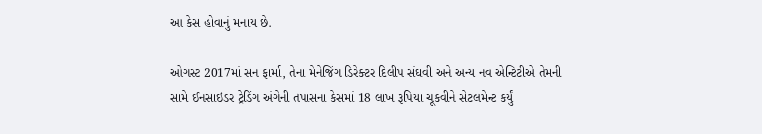આ કેસ હોવાનું મનાય છે.

ઓગસ્ટ 2017માં સન ફાર્મા, તેના મેનેજિંગ ડિરેક્ટર દિલીપ સંઘવી અને અન્ય નવ એન્ટિટીએ તેમની સામે ઈનસાઇડર ટ્રેડિંગ અંગેની તપાસના કેસમાં 18 લાખ રૂપિયા ચૂકવીને સેટલમેન્ટ કર્યું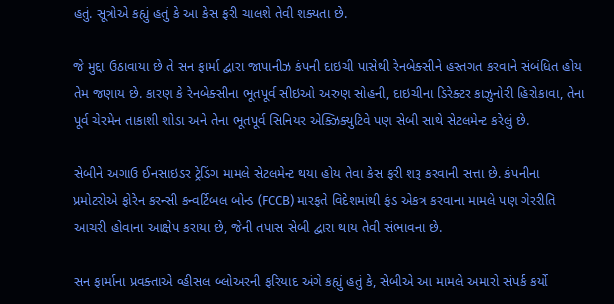હતું. સૂત્રોએ કહ્યું હતું કે આ કેસ ફરી ચાલશે તેવી શક્યતા છે.

જે મુદ્દા ઉઠાવાયા છે તે સન ફાર્મા દ્વારા જાપાનીઝ કંપની દાઇચી પાસેથી રેનબેક્સીને હસ્તગત કરવાને સંબંધિત હોય તેમ જણાય છે. કારણ કે રેનબેક્સીના ભૂતપૂર્વ સીઇઓ અરુણ સોહની, દાઇચીના ડિરેક્ટર કાઝુનોરી હિરોકાવા, તેના પૂર્વ ચેરમેન તાકાશી શોડા અને તેના ભૂતપૂર્વ સિનિયર એક્ઝિક્યુટિવે પણ સેબી સાથે સેટલમેન્ટ કરેલું છે.

સેબીને અગાઉ ઈનસાઇડર ટ્રેડિંગ મામલે સેટલમેન્ટ થયા હોય તેવા કેસ ફરી શરૂ કરવાની સત્તા છે. કંપનીના પ્રમોટરોએ ફોરેન કરન્સી કન્વર્ટિબલ બોન્ડ (FCCB) મારફતે વિદેશમાંથી ફંડ એકત્ર કરવાના મામલે પણ ગેરરીતિ આચરી હોવાના આક્ષેપ કરાયા છે, જેની તપાસ સેબી દ્વારા થાય તેવી સંભાવના છે.

સન ફાર્માના પ્રવક્તાએ વ્હીસલ બ્લોઅરની ફરિયાદ અંગે કહ્યું હતું કે, સેબીએ આ મામલે અમારો સંપર્ક કર્યો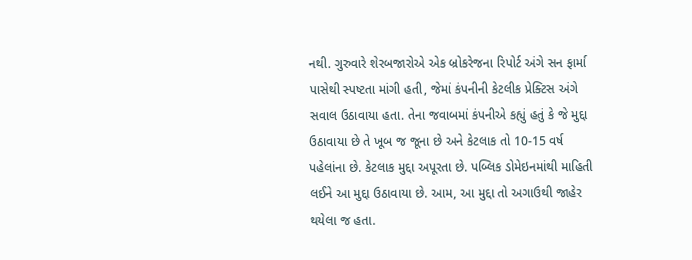નથી. ગુરુવારે શેરબજારોએ એક બ્રોકરેજના રિપોર્ટ અંગે સન ફાર્મા પાસેથી સ્પષ્ટતા માંગી હતી, જેમાં કંપનીની કેટલીક પ્રેક્ટિસ અંગે સવાલ ઉઠાવાયા હતા. તેના જવાબમાં કંપનીએ કહ્યું હતું કે જે મુદ્દા ઉઠાવાયા છે તે ખૂબ જ જૂના છે અને કેટલાક તો 10-15 વર્ષ પહેલાંના છે. કેટલાક મુદ્દા અપૂરતા છે. પબ્લિક ડોમેઇનમાંથી માહિતી લઈને આ મુદ્દા ઉઠાવાયા છે. આમ, આ મુદ્દા તો અગાઉથી જાહેર થયેલા જ હતા.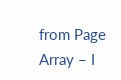from Page Array – I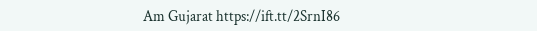Am Gujarat https://ift.tt/2SrnI86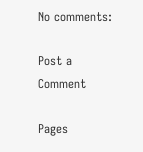No comments:

Post a Comment

Pages